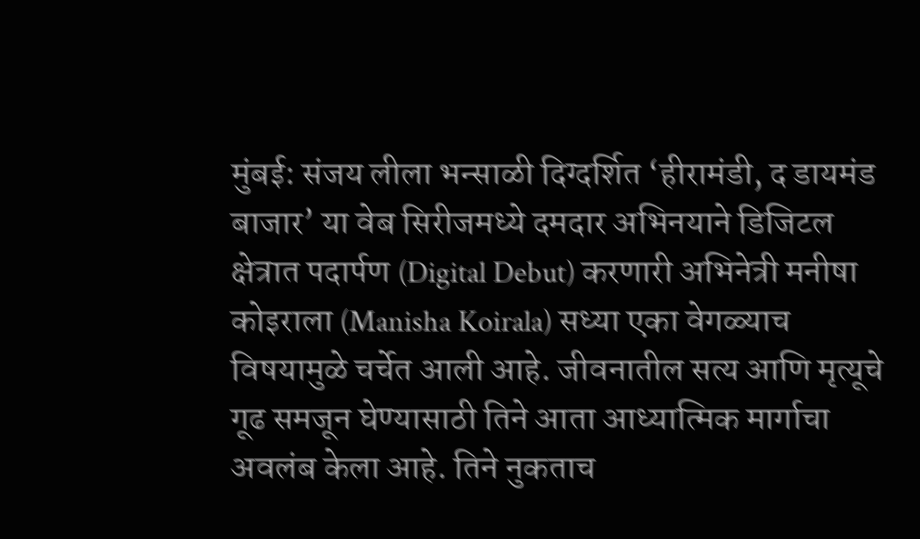मुंबई: संजय लीला भन्साळी दिग्दर्शित ‘हीरामंडी, द डायमंड बाजार’ या वेब सिरीजमध्ये दमदार अभिनयाने डिजिटल क्षेत्रात पदार्पण (Digital Debut) करणारी अभिनेत्री मनीषा कोइराला (Manisha Koirala) सध्या एका वेगळ्याच विषयामुळे चर्चेत आली आहे. जीवनातील सत्य आणि मृत्यूचे गूढ समजून घेण्यासाठी तिने आता आध्यात्मिक मार्गाचा अवलंब केला आहे. तिने नुकताच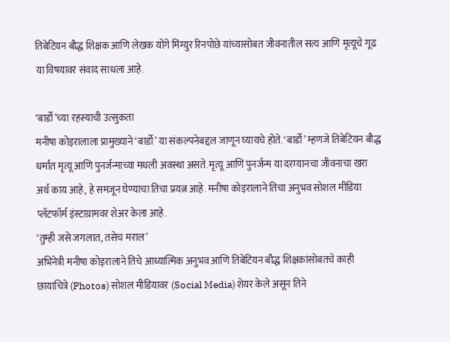तिबेटियन बौद्ध शिक्षक आणि लेखक योंगे मिंग्युर रिनपोछे यांच्यासोबत जीवनातील सत्य आणि मृत्यूचे गूढ या विषयावर संवाद साधला आहे.

‘बार्डो’च्या रहस्याची उत्सुकता
मनीषा कोइरालाला प्रामुख्याने ‘बार्डो’ या संकल्पनेबद्दल जाणून घ्यायचे होते. ‘बार्डो’ म्हणजे तिबेटियन बौद्ध धर्मात मृत्यू आणि पुनर्जन्माच्या मधली अवस्था असते. मृत्यू आणि पुनर्जन्म या दरम्यानचा जीवनाचा खरा अर्थ काय आहे, हे समजून घेण्याचा तिचा प्रयत्न आहे. मनीषा कोइरालाने तिचा अनुभव सोशल मीडिया प्लॅटफॉर्म इंस्टाग्रामवर शेअर केला आहे.
‘तुम्ही जसे जगलात, तसेच मराल’
अभिनेत्री मनीषा कोइरालाने तिचे आध्यात्मिक अनुभव आणि तिबेटियन बौद्ध शिक्षकांसोबतचे काही छायाचित्रे (Photos) सोशल मीडियावर (Social Media) शेयर केले असून तिने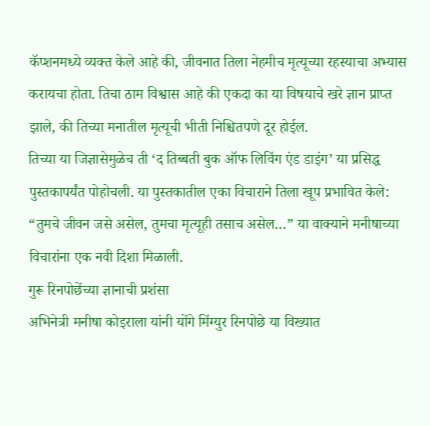कॅप्शनमध्ये व्यक्त केले आहे की, जीवनात तिला नेहमीच मृत्यूच्या रहस्याचा अभ्यास करायचा होता. तिचा ठाम विश्वास आहे की एकदा का या विषयाचे खरे ज्ञान प्राप्त झाले, की तिच्या मनातील मृत्यूची भीती निश्चितपणे दूर होईल.
तिच्या या जिज्ञासेमुळेच ती ‘द तिब्बती बुक ऑफ लिविंग एंड डाइंग’ या प्रसिद्ध पुस्तकापर्यंत पोहोचली. या पुस्तकातील एका विचाराने तिला खूप प्रभावित केले: “तुमचे जीवन जसे असेल, तुमचा मृत्यूही तसाच असेल…” या वाक्याने मनीषाच्या विचारांना एक नवी दिशा मिळाली.
गुरू रिनपोछेंच्या ज्ञानाची प्रशंसा
अभिनेत्री मनीषा कोइराला यांनी योंगे मिंग्युर रिनपोछे या विख्यात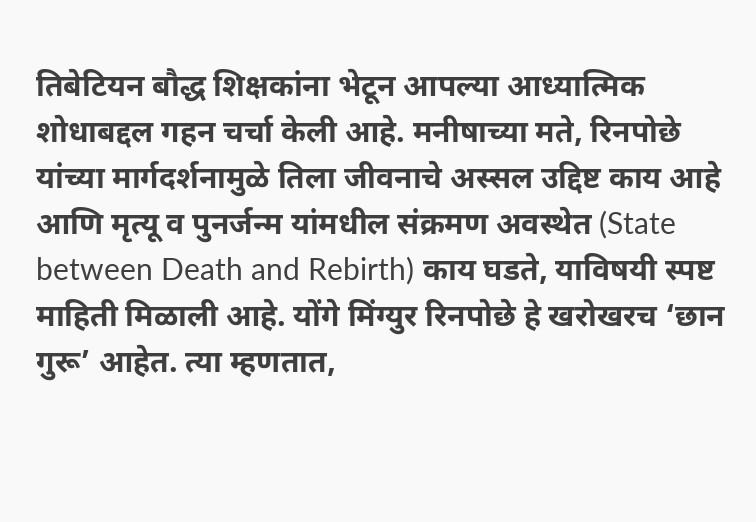तिबेटियन बौद्ध शिक्षकांना भेटून आपल्या आध्यात्मिक शोधाबद्दल गहन चर्चा केली आहे. मनीषाच्या मते, रिनपोछे यांच्या मार्गदर्शनामुळे तिला जीवनाचे अस्सल उद्दिष्ट काय आहे आणि मृत्यू व पुनर्जन्म यांमधील संक्रमण अवस्थेत (State between Death and Rebirth) काय घडते, याविषयी स्पष्ट माहिती मिळाली आहे. योंगे मिंग्युर रिनपोछे हे खरोखरच ‘छान गुरू’ आहेत. त्या म्हणतात,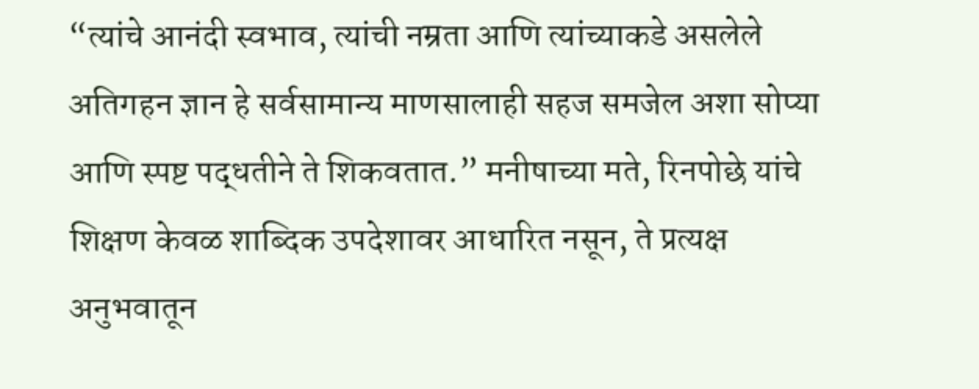“त्यांचे आनंदी स्वभाव, त्यांची नम्रता आणि त्यांच्याकडे असलेले अतिगहन ज्ञान हे सर्वसामान्य माणसालाही सहज समजेल अशा सोप्या आणि स्पष्ट पद्धतीने ते शिकवतात.” मनीषाच्या मते, रिनपोछे यांचे शिक्षण केवळ शाब्दिक उपदेशावर आधारित नसून, ते प्रत्यक्ष अनुभवातून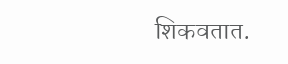शिकवतात.